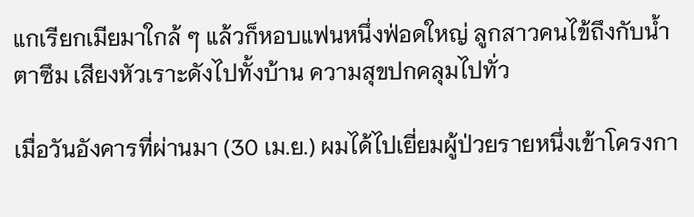แกเรียกเมียมาใกล้ ๆ แล้วก็หอบแฟนหนึ่งฟ่อดใหญ่ ลูกสาวคนไข้ถึงกับน้ำตาซึม เสียงหัวเราะดังไปทั้งบ้าน ความสุขปกคลุมไปทั่ว

เมื่อวันอังคารที่ผ่านมา (30 เม.ย.) ผมได้ไปเยี่ยมผู้ป่วยรายหนึ่งเข้าโครงกา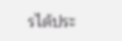รได้ประ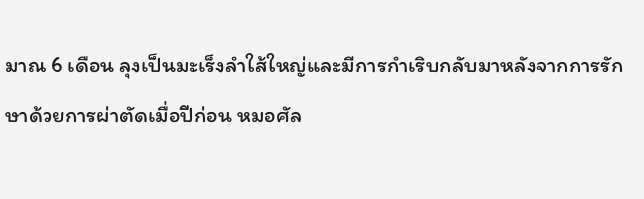มาณ 6 เดือน ลุงเป็นมะเร็งลำใส้ใหญ่และมีการกำเริบกลับมาหลังจากการรักษาด้วยการผ่าตัดเมื่อปีก่อน หมอศัล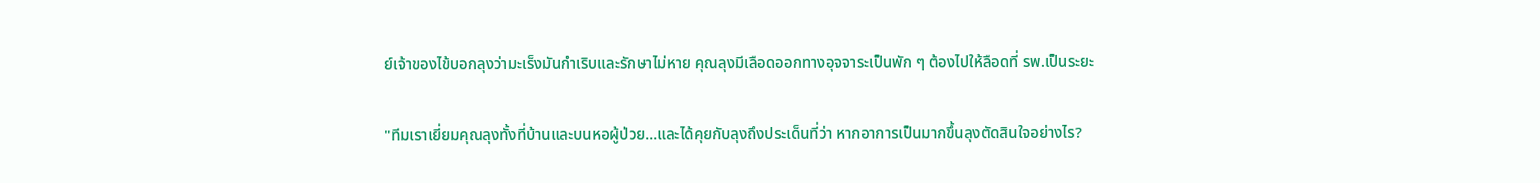ย์เจ้าของไข้บอกลุงว่ามะเร็งมันกำเริบและรักษาไม่หาย คุณลุงมีเลือดออกทางอุจจาระเป็นพัก ๆ ต้องไปให้ลือดที่ รพ.เป็นระยะ

"ทีมเราเยี่ยมคุณลุงทั้งที่บ้านและบนหอผู้ป่วย...และได้คุยกับลุงถึงประเด็นที่ว่า หากอาการเป็นมากขึ้นลุงตัดสินใจอย่างไร?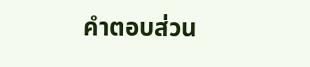คำตอบส่วน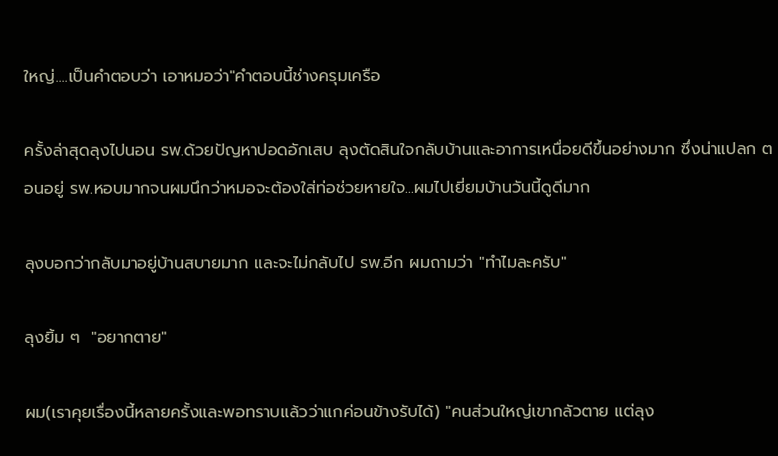ใหญ่....เป็นคำตอบว่า เอาหมอว่า"คำตอบนี้ช่างครุมเครือ

ครั้งล่าสุดลุงไปนอน รพ.ด้วยปัญหาปอดอักเสบ ลุงตัดสินใจกลับบ้านและอาการเหนื่อยดีขึ้นอย่างมาก ซึ่งน่าแปลก ตอนอยู่ รพ.หอบมากจนผมนึกว่าหมอจะต้องใส่ท่อช่วยหายใจ...ผมไปเยี่ยมบ้านวันนี้ดูดีมาก

ลุงบอกว่ากลับมาอยู่บ้านสบายมาก และจะไม่กลับไป รพ.อีก ผมถามว่า "ทำไมละครับ"

ลุงยิ้ม ๆ  "อยากตาย"

ผม(เราคุยเรื่องนี้หลายครั้งและพอทราบแล้วว่าแกค่อนข้างรับได้) "คนส่วนใหญ่เขากลัวตาย แต่ลุง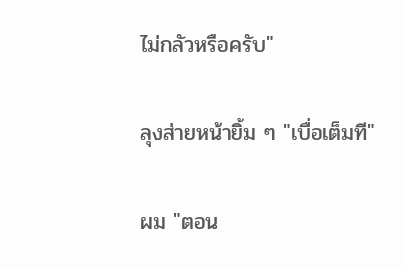ไม่กลัวหรือครับ"

ลุงส่ายหน้ายิ้ม ๆ "เบื่อเต็มที"

ผม "ตอน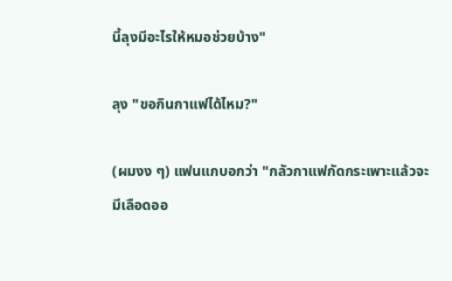นี้ลุงมีอะไรให้หมอช่วยบ้าง"

ลุง "ขอกินกาแฟได้ไหม?"

(ผมงง ๆ) แฟนแกบอกว่า "กลัวกาแฟกัดกระเพาะแล้วจะมีเลือดออ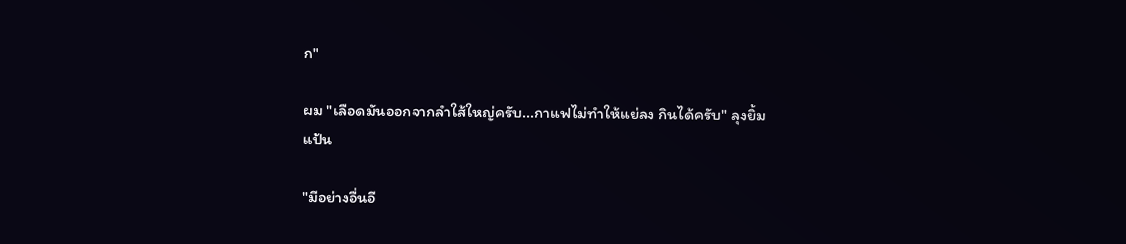ก"

ผม "เลือดมันออกจากลำใส้ใหญ่ครับ...กาแฟไม่ทำให้แย่ลง กินได้ครับ" ลุงยิ้มแป้น

"มีอย่างอื่นอี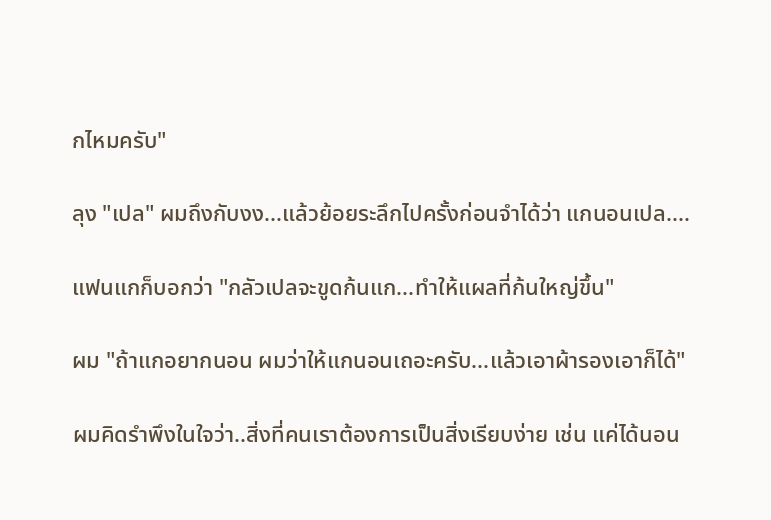กไหมครับ"

ลุง "เปล" ผมถึงกับงง...แล้วย้อยระลึกไปครั้งก่อนจำได้ว่า แกนอนเปล....

แฟนแกก็บอกว่า "กลัวเปลจะขูดก้นแก...ทำให้แผลที่ก้นใหญ่ขึ้น"

ผม "ถ้าแกอยากนอน ผมว่าให้แกนอนเถอะครับ...แล้วเอาผ้ารองเอาก็ได้"

ผมคิดรำพึงในใจว่า..สิ่งที่คนเราต้องการเป็นสิ่งเรียบง่าย เช่น แค่ได้นอน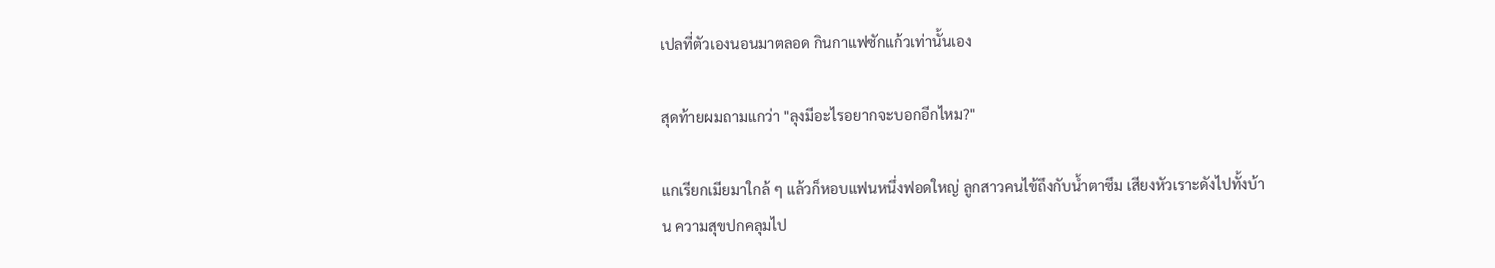เปลที่ตัวเองนอนมาตลอด กินกาแฟซักแก้วเท่านั้นเอง

สุดท้ายผมถามแกว่า "ลุงมีอะไรอยากจะบอกอีกไหม?"

แกเรียกเมียมาใกล้ ๆ แล้วก็หอบแฟนหนึ่งฟอดใหญ่ ลูกสาวคนไข้ถึงกับน้ำตาซึม เสียงหัวเราะดังไปทั้งบ้าน ความสุขปกคลุมไป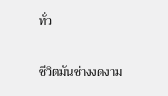ทั่ว

ชีวิตมันช่างงดงาม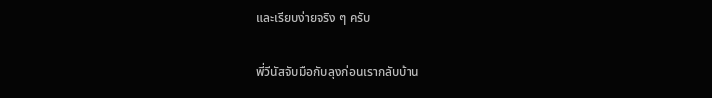และเรียบง่ายจริง ๆ ครับ

พี่วีนัสจับมือกับลุงก่อนเรากลับบ้าน